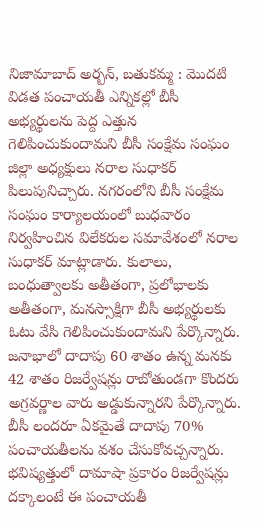నిజామాబాద్ అర్బన్, బతుకమ్మ : మొదటి విడత పంచాయతీ ఎన్నికల్లో బీసీ అభ్యర్థులను పెద్ద ఎత్తున గెలిపించుకుందామని బీసీ సంక్షేమ సంఘం జిల్లా అధ్యక్షులు నరాల సుధాకర్ పిలుపునిచ్చారు. నగరంలోని బీసీ సంక్షేమ సంఘం కార్యాలయంలో బుధవారం నిర్వహించిన విలేకరుల సమావేశంలో నరాల సుధాకర్ మాట్లాడారు. కులాలు, బంధుత్వాలకు అతీతంగా, ప్రలోభాలకు అతీతంగా, మనస్సాక్షిగా బీసీ అభ్యర్థులకు ఓటు వేసి గెలిపించుకుందామని పేర్కొన్నారు. జనాభాలో దాదాపు 60 శాతం ఉన్న మనకు 42 శాతం రిజర్వేషన్లు రాబోతుండగా కొందరు అగ్రవర్ణాల వారు అడ్డుకున్నారని పేర్కొన్నారు. బీసీ లందరూ ఏకమైతే దాదాపు 70% పంచాయతీలను వశం చేసుకోవచ్చన్నారు. భవిష్యత్తులో దామాషా ప్రకారం రిజర్వేషన్లు దక్కాలంటే ఈ పంచాయతీ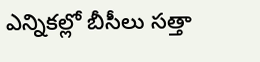ఎన్నికల్లో బీసీలు సత్తా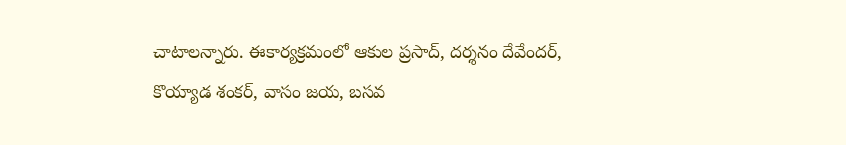చాటాలన్నారు. ఈకార్యక్రమంలో ఆకుల ప్రసాద్, దర్శనం దేవేందర్, కొయ్యాడ శంకర్, వాసం జయ, బసవ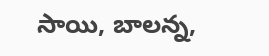సాయి, బాలన్న,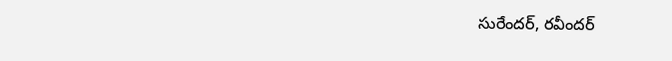సురేందర్, రవీందర్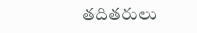తదితరులు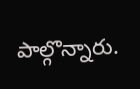పాల్గొన్నారు.